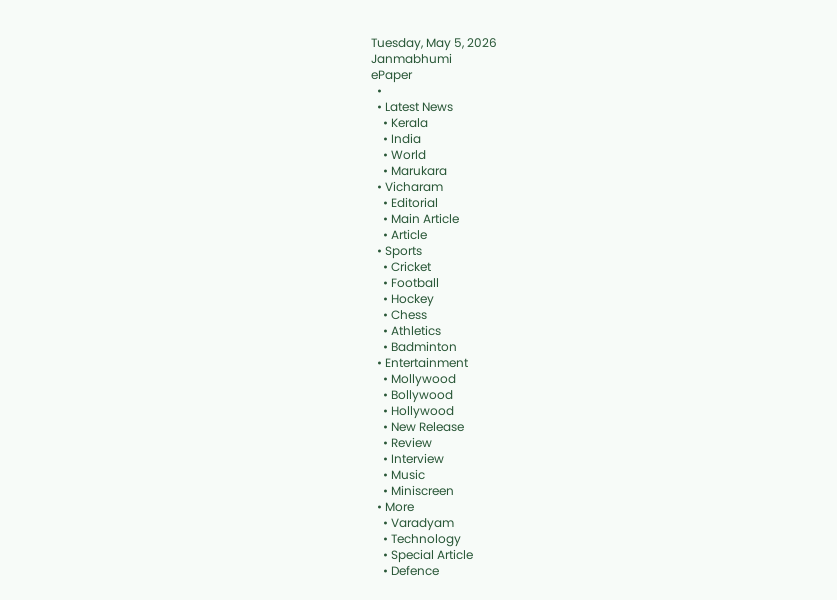Tuesday, May 5, 2026
Janmabhumi
ePaper
  •
  • Latest News
    • Kerala
    • India
    • World
    • Marukara
  • Vicharam
    • Editorial
    • Main Article
    • Article
  • Sports
    • Cricket
    • Football
    • Hockey
    • Chess
    • Athletics
    • Badminton
  • Entertainment
    • Mollywood
    • Bollywood
    • Hollywood
    • New Release
    • Review
    • Interview
    • Music
    • Miniscreen
  • More
    • Varadyam
    • Technology
    • Special Article
    • Defence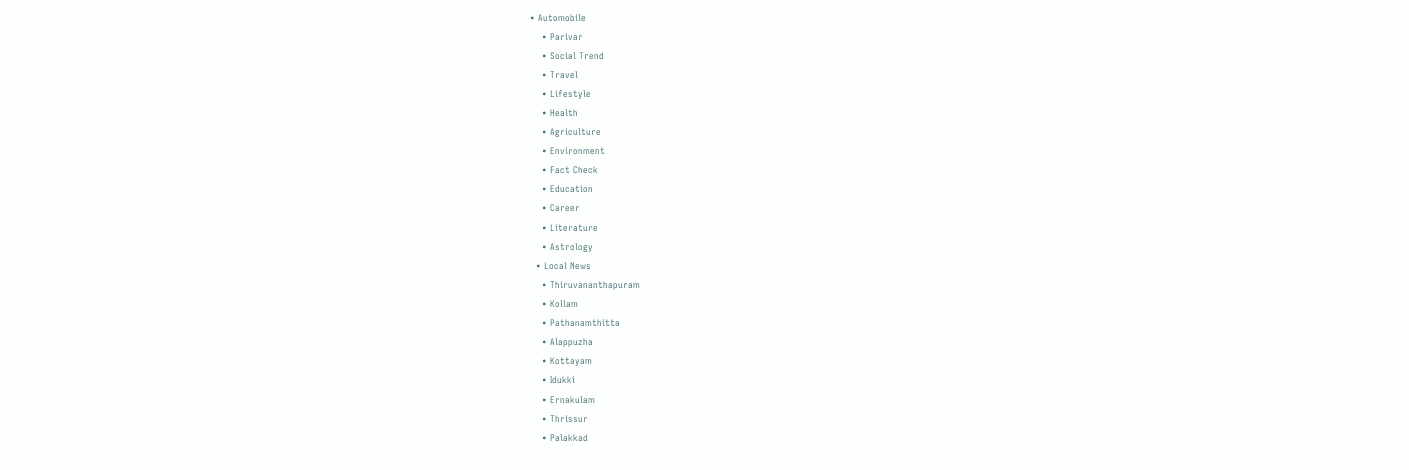• Automobile
    • Parivar
    • Social Trend
    • Travel
    • Lifestyle
    • Health
    • Agriculture
    • Environment
    • Fact Check
    • Education
    • Career
    • Literature
    • Astrology
  • Local News
    • Thiruvananthapuram
    • Kollam
    • Pathanamthitta
    • Alappuzha
    • Kottayam
    • Idukki
    • Ernakulam
    • Thrissur
    • Palakkad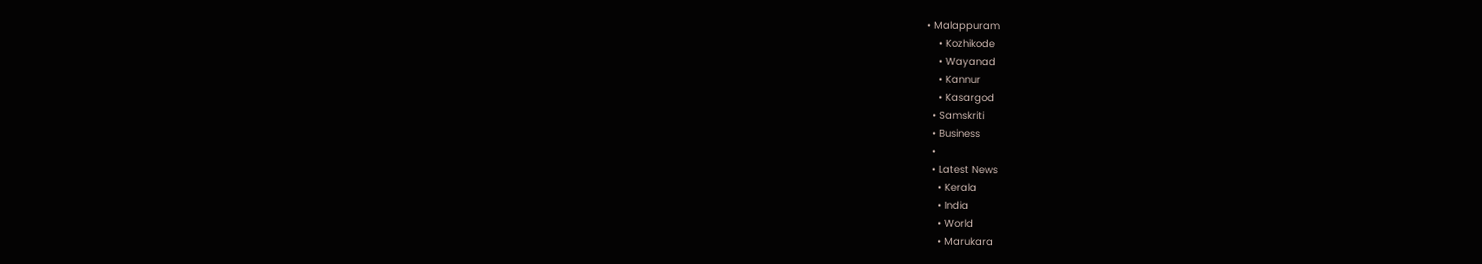• Malappuram
    • Kozhikode
    • Wayanad
    • Kannur
    • Kasargod
  • Samskriti
  • Business
  •
  • Latest News
    • Kerala
    • India
    • World
    • Marukara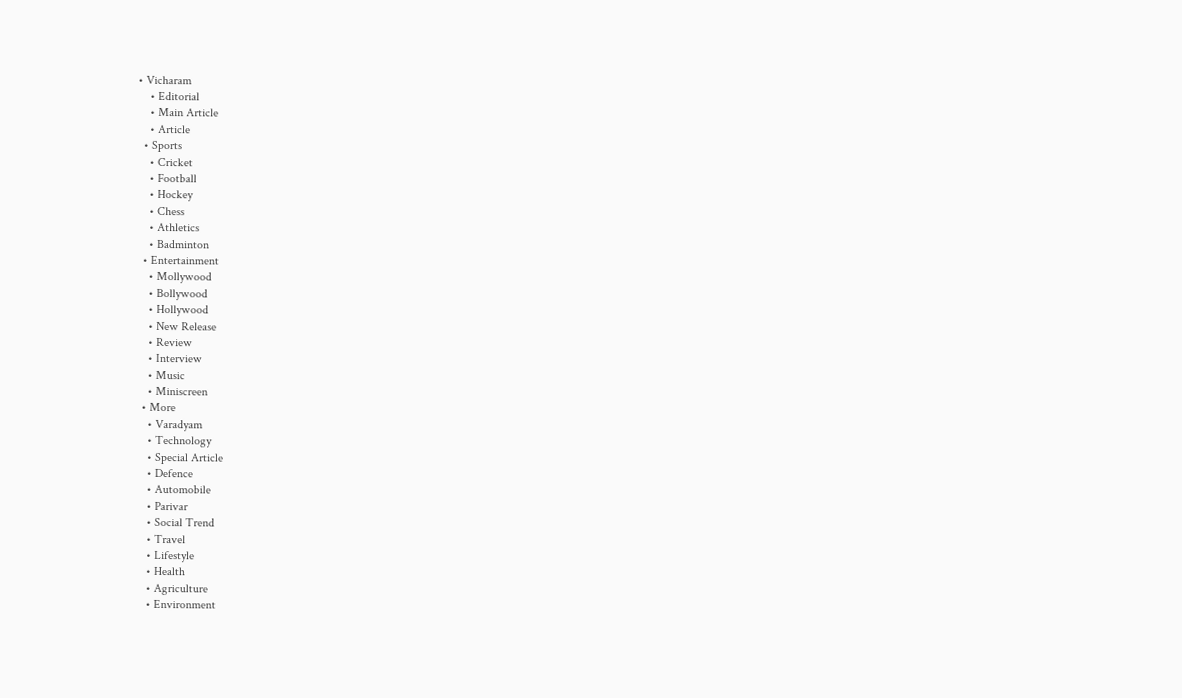• Vicharam
    • Editorial
    • Main Article
    • Article
  • Sports
    • Cricket
    • Football
    • Hockey
    • Chess
    • Athletics
    • Badminton
  • Entertainment
    • Mollywood
    • Bollywood
    • Hollywood
    • New Release
    • Review
    • Interview
    • Music
    • Miniscreen
  • More
    • Varadyam
    • Technology
    • Special Article
    • Defence
    • Automobile
    • Parivar
    • Social Trend
    • Travel
    • Lifestyle
    • Health
    • Agriculture
    • Environment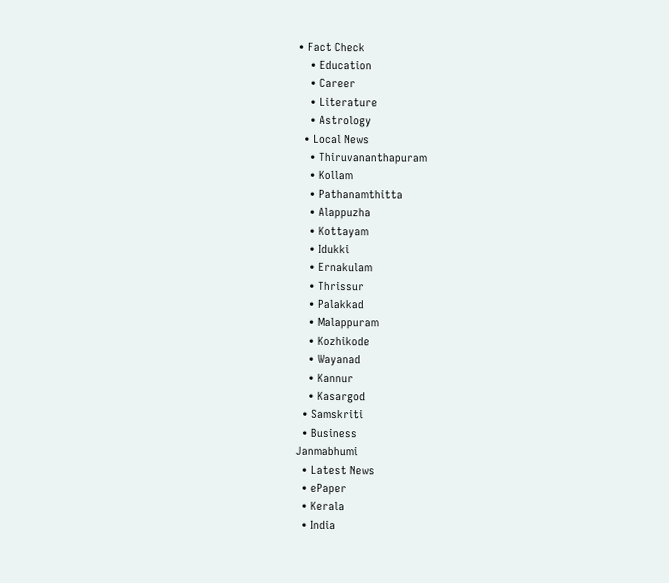• Fact Check
    • Education
    • Career
    • Literature
    • Astrology
  • Local News
    • Thiruvananthapuram
    • Kollam
    • Pathanamthitta
    • Alappuzha
    • Kottayam
    • Idukki
    • Ernakulam
    • Thrissur
    • Palakkad
    • Malappuram
    • Kozhikode
    • Wayanad
    • Kannur
    • Kasargod
  • Samskriti
  • Business
Janmabhumi
  • Latest News
  • ePaper
  • Kerala
  • India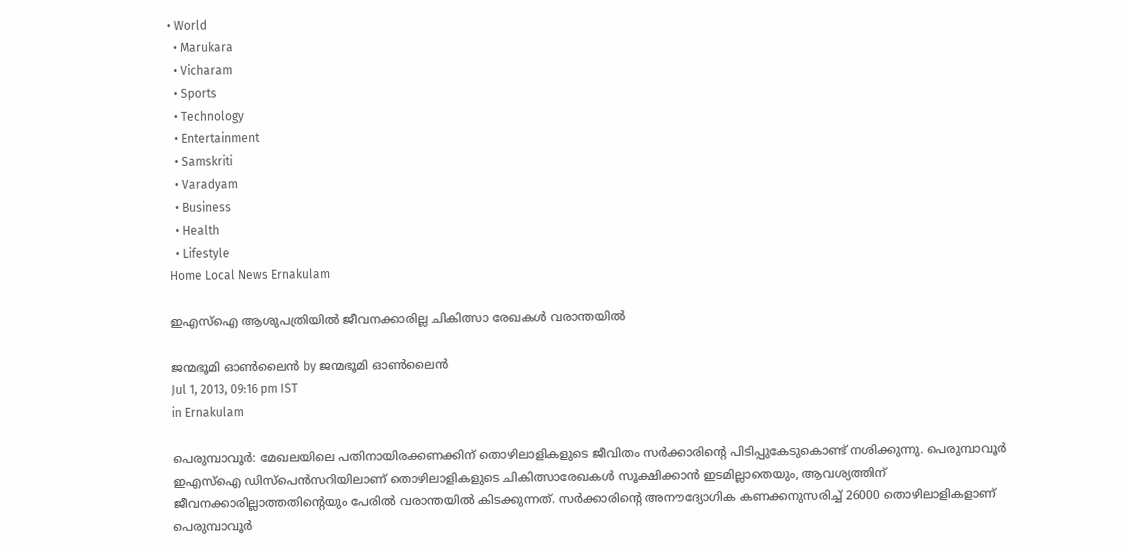• World
  • Marukara
  • Vicharam
  • Sports
  • Technology
  • Entertainment
  • Samskriti
  • Varadyam
  • Business
  • Health
  • Lifestyle
Home Local News Ernakulam

ഇഎസ്‌ഐ ആശുപത്രിയില്‍ ജീവനക്കാരില്ല ചികിത്സാ രേഖകള്‍ വരാന്തയില്‍

ജന്മഭൂമി ഓണ്‍ലൈന്‍ by ജന്മഭൂമി ഓണ്‍ലൈന്‍
Jul 1, 2013, 09:16 pm IST
in Ernakulam

പെരുമ്പാവൂര്‍: മേഖലയിലെ പതിനായിരക്കണക്കിന്‌ തൊഴിലാളികളുടെ ജീവിതം സര്‍ക്കാരിന്റെ പിടിപ്പുകേടുകൊണ്ട്‌ നശിക്കുന്നു. പെരുമ്പാവൂര്‍ ഇഎസ്‌ഐ ഡിസ്പെന്‍സറിയിലാണ്‌ തൊഴിലാളികളുടെ ചികിത്സാരേഖകള്‍ സൂക്ഷിക്കാന്‍ ഇടമില്ലാതെയും, ആവശ്യത്തിന്‌ ജീവനക്കാരില്ലാത്തതിന്റെയും പേരില്‍ വരാന്തയില്‍ കിടക്കുന്നത്‌. സര്‍ക്കാരിന്റെ അനൗദ്യോഗിക കണക്കനുസരിച്ച്‌ 26000 തൊഴിലാളികളാണ്‌ പെരുമ്പാവൂര്‍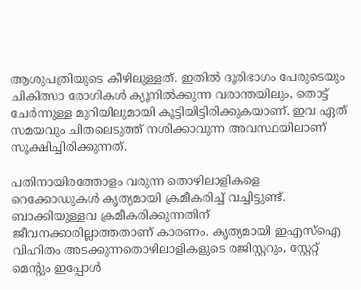ആശുപത്രിയുടെ കീഴിലുള്ളത്‌. ഇതില്‍ ദൂരിഭാഗം പേരുടെയും ചികിത്സാ രോഗികള്‍ ക്യൂനില്‍ക്കുന്ന വരാന്തയിലും, തൊട്ട്‌ ചേര്‍ന്നുള്ള മുറിയിലുമായി കൂട്ടിയിട്ടിരിക്കുകയാണ്‌. ഇവ ഏത്‌ സമയവും ചിതലെടുത്ത്‌ നശിക്കാവുന്ന അവസ്ഥയിലാണ്‌ സൂക്ഷിച്ചിരിക്കുന്നത്‌.

പതിനായിരത്തോളം വരുന്ന തൊഴിലാളികളെ റെക്കോഡുകള്‍ കൃത്യമായി ക്രമീകരിച്ച്‌ വച്ചിട്ടുണ്ട്‌. ബാക്കിയുള്ളവ ക്രമീകരിക്കുന്നതിന്‌ ജീവനക്കാരില്ലാത്തതാണ്‌ കാരണം. കൃത്യമായി ഇഎസ്‌ഐ വിഹിതം അടക്കുന്നതൊഴിലാളികളുടെ രജിസ്റ്ററും, സ്റ്റേറ്റ്‌ മെന്റും ഇപ്പോള്‍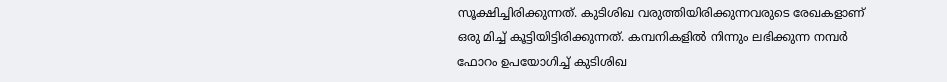സൂക്ഷിച്ചിരിക്കുന്നത്‌. കുടിശിഖ വരുത്തിയിരിക്കുന്നവരുടെ രേഖകളാണ്‌ ഒരു മിച്ച്‌ കൂട്ടിയിട്ടിരിക്കുന്നത്‌. കമ്പനികളില്‍ നിന്നും ലഭിക്കുന്ന നമ്പര്‍ ഫോറം ഉപയോഗിച്ച്‌ കുടിശിഖ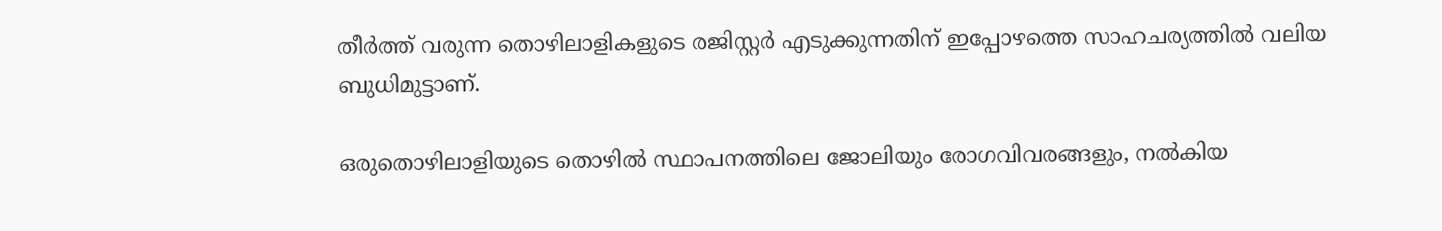തീര്‍ത്ത്‌ വരുന്ന തൊഴിലാളികളുടെ രജിസ്റ്റര്‍ എടുക്കുന്നതിന്‌ ഇപ്പോഴത്തെ സാഹചര്യത്തില്‍ വലിയ ബുധിമുട്ടാണ്‌.

ഒരുതൊഴിലാളിയുടെ തൊഴില്‍ സ്ഥാപനത്തിലെ ജോലിയും രോഗവിവരങ്ങളും, നല്‍കിയ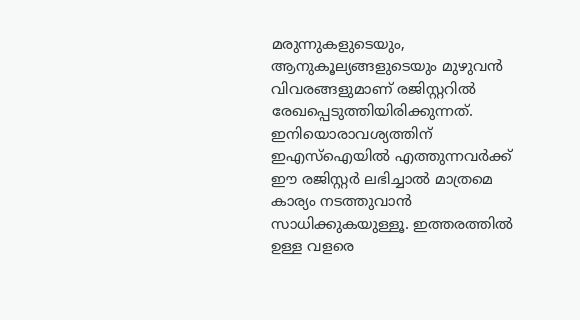മരുന്നുകളുടെയും, ആനുകൂല്യങ്ങളുടെയും മുഴുവന്‍ വിവരങ്ങളുമാണ്‌ രജിസ്റ്ററില്‍ രേഖപ്പെടുത്തിയിരിക്കുന്നത്‌. ഇനിയൊരാവശ്യത്തിന്‌ ഇഎസ്‌ഐയില്‍ എത്തുന്നവര്‍ക്ക്‌ ഈ രജിസ്റ്റര്‍ ലഭിച്ചാല്‍ മാത്രമെ കാര്യം നടത്തുവാന്‍ സാധിക്കുകയുള്ളൂ. ഇത്തരത്തില്‍ ഉള്ള വളരെ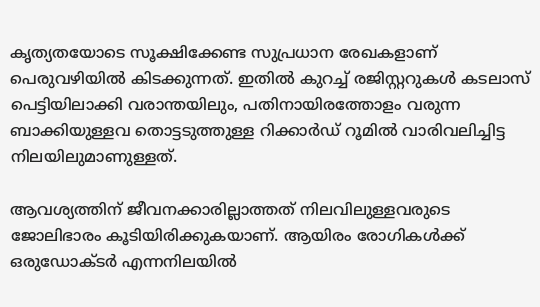കൃത്യതയോടെ സൂക്ഷിക്കേണ്ട സുപ്രധാന രേഖകളാണ്‌ പെരുവഴിയില്‍ കിടക്കുന്നത്‌. ഇതില്‍ കുറച്ച്‌ രജിസ്റ്ററുകള്‍ കടലാസ്‌ പെട്ടിയിലാക്കി വരാന്തയിലും, പതിനായിരത്തോളം വരുന്ന ബാക്കിയുള്ളവ തൊട്ടടുത്തുള്ള റിക്കാര്‍ഡ്‌ റൂമില്‍ വാരിവലിച്ചിട്ട നിലയിലുമാണുള്ളത്‌.

ആവശ്യത്തിന്‌ ജീവനക്കാരില്ലാത്തത്‌ നിലവിലുള്ളവരുടെ ജോലിഭാരം കൂടിയിരിക്കുകയാണ്‌. ആയിരം രോഗികള്‍ക്ക്‌ ഒരുഡോക്ടര്‍ എന്നനിലയില്‍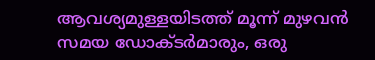ആവശ്യമുള്ളയിടത്ത്‌ മൂന്ന്‌ മുഴവന്‍ സമയ ഡോക്ടര്‍മാരും, ഒരു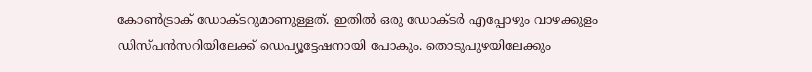കോണ്‍ട്രാക്‌ ഡോക്ടറുമാണുള്ളത്‌. ഇതില്‍ ഒരു ഡോക്ടര്‍ എപ്പോഴും വാഴക്കുളം ഡിസ്പന്‍സറിയിലേക്ക്‌ ഡെപ്യൂട്ടേഷനായി പോകും. തൊടുപുഴയിലേക്കും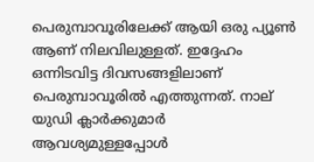പെരുമ്പാവൂരിലേക്ക്‌ ആയി ഒരു പ്യൂണ്‍ ആണ്‌ നിലവിലുള്ളത്‌. ഇദ്ദേഹം ഒന്നിടവിട്ട ദിവസങ്ങളിലാണ്‌ പെരുമ്പാവൂരില്‍ എത്തുന്നത്‌. നാല്‌ യുഡി ക്ലാര്‍ക്കുമാര്‍ ആവശ്യമുള്ളപ്പോള്‍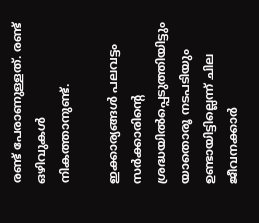രണ്ട്‌ പേരാണുള്ളത്‌. രണ്ട്‌ ഒഴിവുകള്‍ നികത്താനുണ്ട്‌.

ഇക്കാര്യങ്ങള്‍ പലവട്ടം സര്‍ക്കാരിന്റെ ശ്രദ്ധയില്‍പ്പെടുത്തിയിട്ടും യാതൊരൂ നടപടിയും ഉണ്ടായിട്ടില്ലെന്ന്‌ ചില ജീവനക്കാര്‍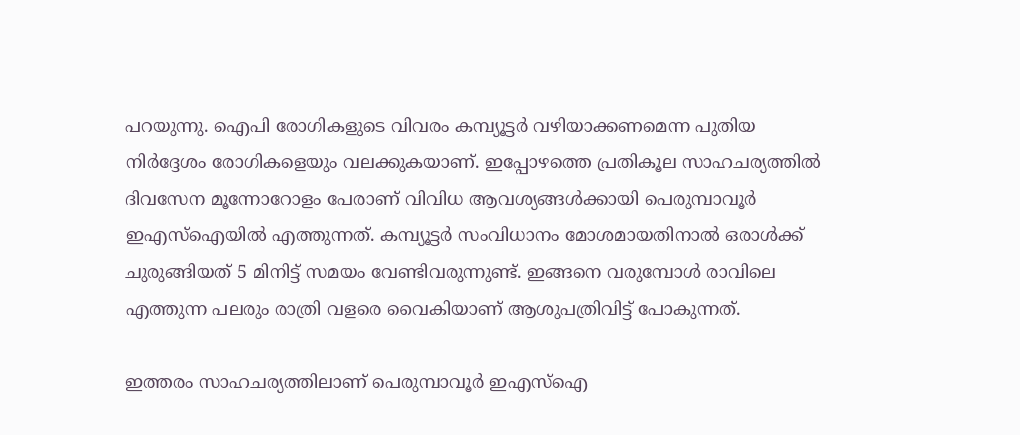പറയുന്നു. ഐപി രോഗികളുടെ വിവരം കമ്പ്യൂട്ടര്‍ വഴിയാക്കണമെന്ന പുതിയ നിര്‍ദ്ദേശം രോഗികളെയും വലക്കുകയാണ്‌. ഇപ്പോഴത്തെ പ്രതികൂല സാഹചര്യത്തില്‍ ദിവസേന മൂന്നോറോളം പേരാണ്‌ വിവിധ ആവശ്യങ്ങള്‍ക്കായി പെരുമ്പാവൂര്‍ ഇഎസ്‌ഐയില്‍ എത്തുന്നത്‌. കമ്പ്യൂട്ടര്‍ സംവിധാനം മോശമായതിനാല്‍ ഒരാള്‍ക്ക്‌ ചുരുങ്ങിയത്‌ 5 മിനിട്ട്‌ സമയം വേണ്ടിവരുന്നുണ്ട്‌. ഇങ്ങനെ വരുമ്പോള്‍ രാവിലെ എത്തുന്ന പലരും രാത്രി വളരെ വൈകിയാണ്‌ ആശുപത്രിവിട്ട്‌ പോകുന്നത്‌.

ഇത്തരം സാഹചര്യത്തിലാണ്‌ പെരുമ്പാവൂര്‍ ഇഎസ്‌ഐ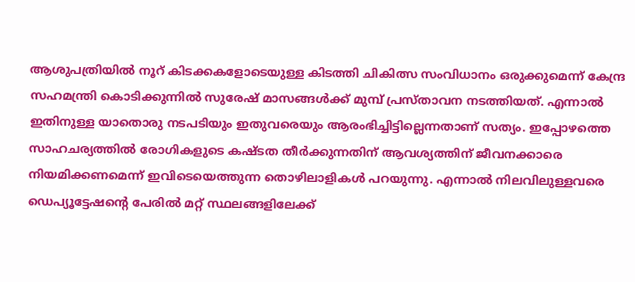ആശുപത്രിയില്‍ നൂറ്‌ കിടക്കകളോടെയുള്ള കിടത്തി ചികിത്സ സംവിധാനം ഒരുക്കുമെന്ന്‌ കേന്ദ്ര സഹമന്ത്രി കൊടിക്കുന്നില്‍ സുരേഷ്‌ മാസങ്ങള്‍ക്ക്‌ മുമ്പ്‌ പ്രസ്താവന നടത്തിയത്‌. എന്നാല്‍ ഇതിനുള്ള യാതൊരു നടപടിയും ഇതുവരെയും ആരംഭിച്ചിട്ടില്ലെന്നതാണ്‌ സത്യം. ഇപ്പോഴത്തെ സാഹചര്യത്തില്‍ രോഗികളുടെ കഷ്ടത തീര്‍ക്കുന്നതിന്‌ ആവശ്യത്തിന്‌ ജീവനക്കാരെ നിയമിക്കണമെന്ന്‌ ഇവിടെയെത്തുന്ന തൊഴിലാളികള്‍ പറയുന്നു. എന്നാല്‍ നിലവിലുള്ളവരെ ഡെപ്യൂട്ടേഷന്റെ പേരില്‍ മറ്റ്‌ സ്ഥലങ്ങളിലേക്ക്‌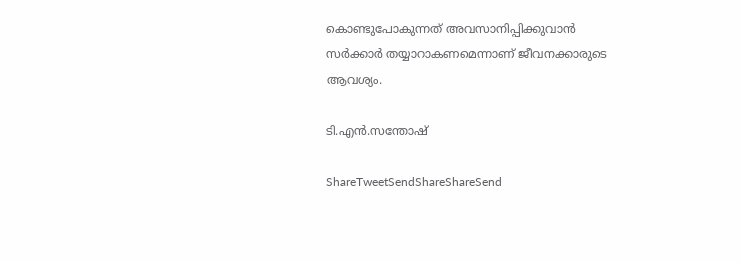കൊണ്ടുപോകുന്നത്‌ അവസാനിപ്പിക്കുവാന്‍ സര്‍ക്കാര്‍ തയ്യാറാകണമെന്നാണ്‌ ജീവനക്കാരുടെ ആവശ്യം.

ടി.എന്‍.സന്തോഷ്‌

ShareTweetSendShareShareSend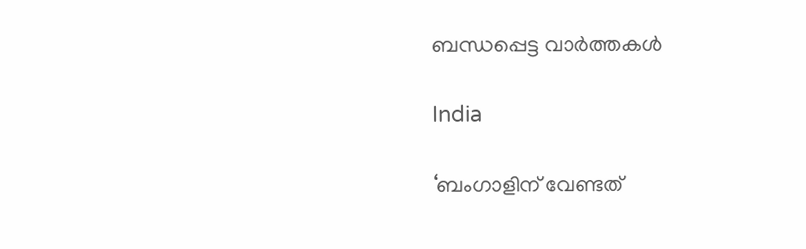ബന്ധപ്പെട്ട വാര്‍ത്തകള്‍

India

‘ബംഗാളിന് വേണ്ടത്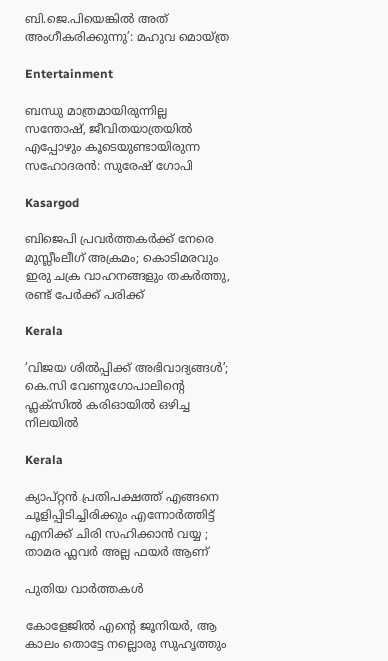ബി.ജെ.പിയെങ്കിൽ അത് അംഗീകരിക്കുന്നു’: മഹുവ മൊയ്ത്ര

Entertainment

ബന്ധു മാത്രമായിരുന്നില്ല സന്തോഷ്, ജീവിതയാത്രയിൽ എപ്പോഴും കൂടെയുണ്ടായിരുന്ന സഹോദരൻ: സുരേഷ് ഗോപി

Kasargod

ബിജെപി പ്രവര്‍ത്തകര്‍ക്ക് നേരെ മുസ്ലീംലീഗ് അക്രമം; കൊടിമരവും ഇരു ചക്ര വാഹനങ്ങളും തകര്‍ത്തു, രണ്ട് പേര്‍ക്ക് പരിക്ക്

Kerala

‘വിജയ ശിൽപ്പിക്ക് അഭിവാദ്യങ്ങൾ’; കെ.സി വേണുഗോപാലിന്റെ ഫ്ലക്സിൽ കരിഓയിൽ ഒഴിച്ച നിലയിൽ

Kerala

ക്യാപ്റ്റൻ പ്രതിപക്ഷത്ത് എങ്ങനെ ചൂളിപ്പിടിച്ചിരിക്കും എന്നോർത്തിട്ട് എനിക്ക് ചിരി സഹിക്കാൻ വയ്യ ; താമര ഫ്ലവർ അല്ല ഫയർ ആണ്

പുതിയ വാര്‍ത്തകള്‍

കോളേജില്‍ എന്റെ ജൂനിയർ, ആ കാലം തൊട്ടേ നല്ലൊരു സുഹൃത്തും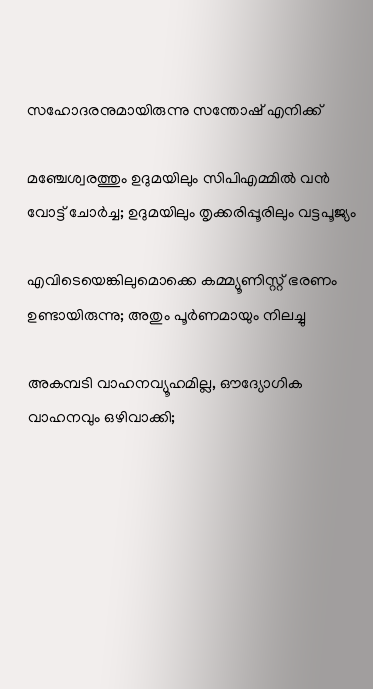സഹോദരനുമായിരുന്നു സന്തോഷ് എനിക്ക്

മഞ്ചേശ്വരത്തും ഉദുമയിലും സിപിഎമ്മില്‍ വന്‍ വോട്ട് ചോര്‍ച്ച; ഉദുമയിലും തൃക്കരിപ്പൂരിലും വട്ടപൂജ്യം

എവിടെയെങ്കിലുമൊക്കെ കമ്മ്യൂണിസ്റ്റ് ഭരണം ഉണ്ടായിരുന്നു; അതും പൂര്‍ണമായും നിലച്ചു

അകമ്പടി വാഹനവ്യൂഹമില്ല, ഔദ്യോഗിക വാഹനവും ഒഴിവാക്കി;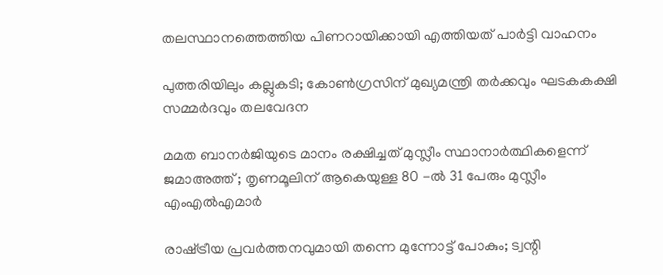തലസ്ഥാനത്തെത്തിയ പിണറായിക്കായി എത്തിയത് പാർട്ടി വാഹനം

പുത്തരിയിലും കല്ലുകടി; കോണ്‍ഗ്രസിന് മുഖ്യമന്ത്രി തര്‍ക്കവും ഘടകകക്ഷി സമ്മര്‍ദവും തലവേദന

മമത ബാനർജിയുടെ മാനം രക്ഷിച്ചത് മുസ്ലീം സ്ഥാനാർത്ഥികളെന്ന് ജമാഅത്ത് ; തൃണമൂലിന് ആകെയുള്ള 80 -ൽ 31 പേരും മുസ്ലീം എംഎൽഎമാർ

രാഷ്‌ട്രീയ പ്രവര്‍ത്തനവുമായി തന്നെ മുന്നോട്ട് പോകും; ട്വന്റി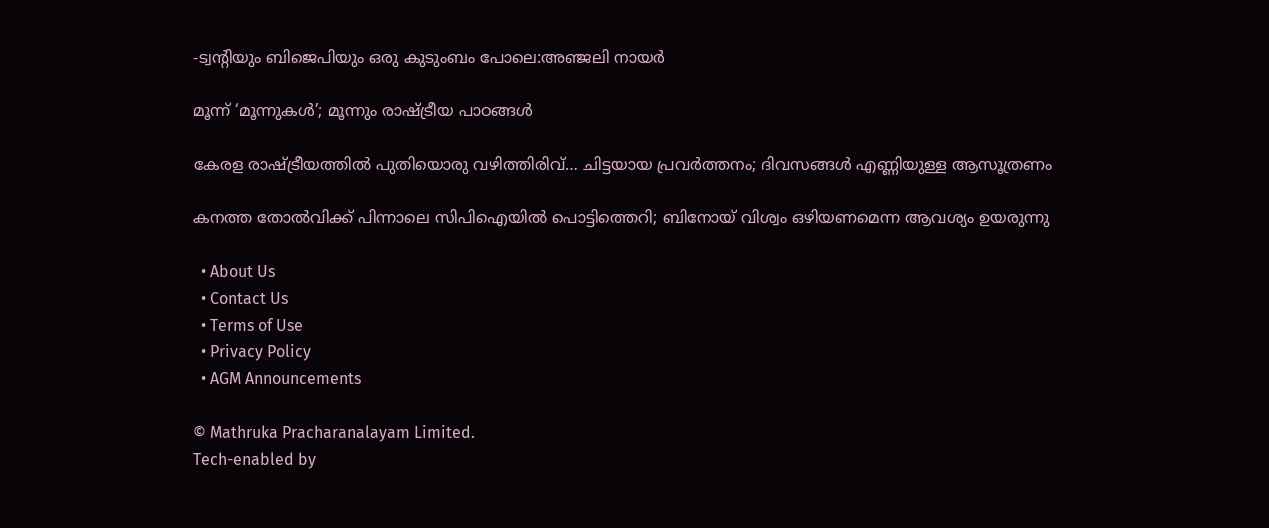-ട്വന്റിയും ബിജെപിയും ഒരു കുടുംബം പോലെ:അഞ്ജലി നായര്‍

മൂന്ന് ‘മൂന്നുകള്‍’; മൂന്നും രാഷ്‌ട്രീയ പാഠങ്ങള്‍

കേരള രാഷ്‌ട്രീയത്തില്‍ പുതിയൊരു വഴിത്തിരിവ്… ചിട്ടയായ പ്രവര്‍ത്തനം; ദിവസങ്ങള്‍ എണ്ണിയുള്ള ആസൂത്രണം

കനത്ത തോൽവിക്ക് പിന്നാലെ സിപിഐയിൽ പൊട്ടിത്തെറി; ബിനോയ് വിശ്വം ഒഴിയണമെന്ന ആവശ്യം ഉയരുന്നു

  • About Us
  • Contact Us
  • Terms of Use
  • Privacy Policy
  • AGM Announcements

© Mathruka Pracharanalayam Limited.
Tech-enabled by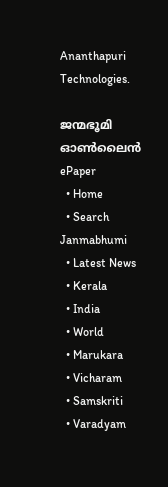Ananthapuri Technologies.

ജന്മഭൂമി ഓണ്‍ലൈന്‍
ePaper
  • Home
  • Search Janmabhumi
  • Latest News
  • Kerala
  • India
  • World
  • Marukara
  • Vicharam
  • Samskriti
  • Varadyam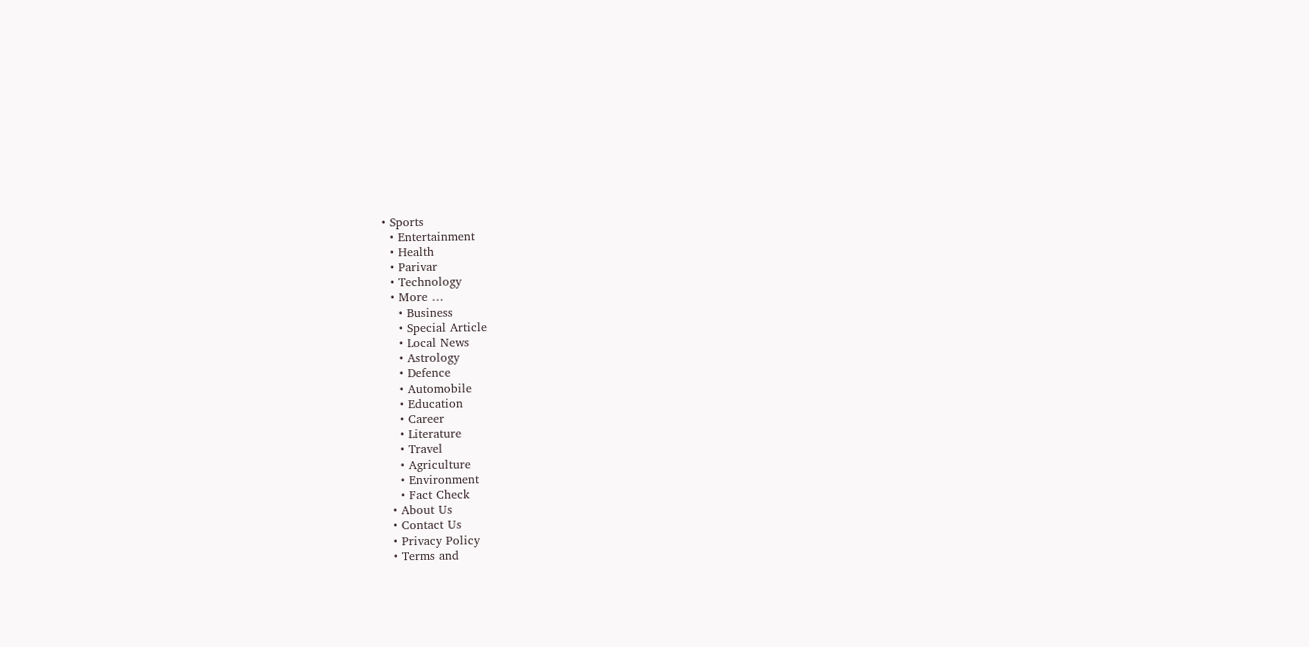• Sports
  • Entertainment
  • Health
  • Parivar
  • Technology
  • More …
    • Business
    • Special Article
    • Local News
    • Astrology
    • Defence
    • Automobile
    • Education
    • Career
    • Literature
    • Travel
    • Agriculture
    • Environment
    • Fact Check
  • About Us
  • Contact Us
  • Privacy Policy
  • Terms and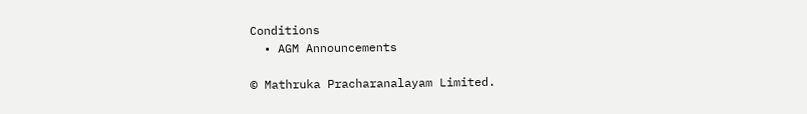Conditions
  • AGM Announcements

© Mathruka Pracharanalayam Limited.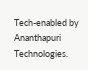Tech-enabled by Ananthapuri Technologies.